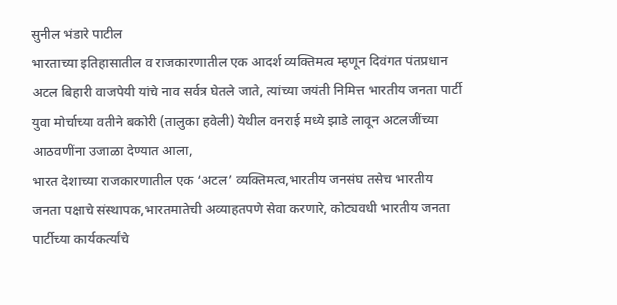सुनील भंडारे पाटील
भारताच्या इतिहासातील व राजकारणातील एक आदर्श व्यक्तिमत्व म्हणून दिवंगत पंतप्रधान अटल बिहारी वाजपेयी यांचे नाव सर्वत्र घेतले जाते, त्यांच्या जयंती निमित्त भारतीय जनता पार्टी युवा मोर्चाच्या वतीने बकोरी (तालुका हवेली) येथील वनराई मध्ये झाडे लावून अटलजींच्या आठवणींना उजाळा देण्यात आला,
भारत देशाच्या राजकारणातील एक ‘अटल’ व्यक्तिमत्व,भारतीय जनसंघ तसेच भारतीय जनता पक्षाचे संस्थापक,भारतमातेची अव्याहतपणे सेवा करणारे, कोट्यवधी भारतीय जनता पार्टीच्या कार्यकर्त्यांचे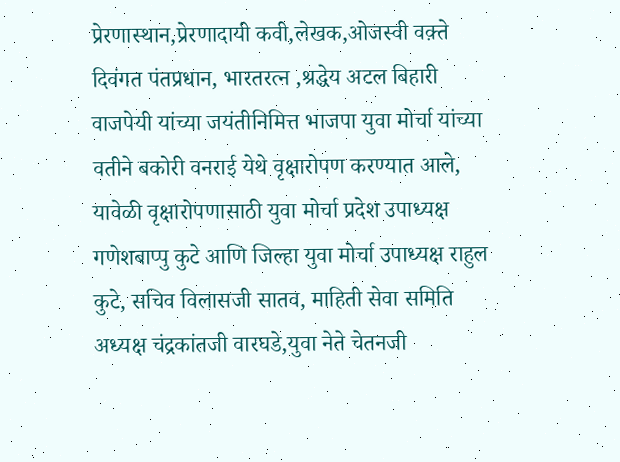प्रेरणास्थान,प्रेरणादायी कवी,लेखक,ओजस्वी वक़्ते दिवंगत पंतप्रधान, भारतरत्न ,श्रद्धेय अटल बिहारी वाजपेयी यांच्या जयंतीनिमित्त भाजपा युवा मोर्चा यांच्या वतीने बकोरी वनराई येथे वृक्षारोपण करण्यात आले, यावेळी वृक्षारोपणासाठी युवा मोर्चा प्रदेश उपाध्यक्ष गणेशबाप्पु कुटे आणि जिल्हा युवा मोर्चा उपाध्यक्ष राहुल कुटे, सचिव विलासजी सातव, माहिती सेवा समिति अध्यक्ष चंद्रकांतजी वारघडे,युवा नेते चेतनजी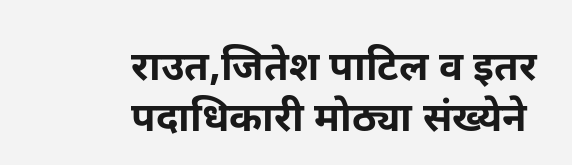राउत,जितेश पाटिल व इतर पदाधिकारी मोठ्या संख्येने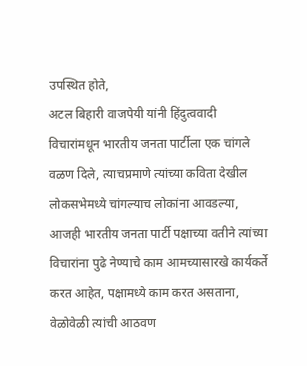उपस्थित होते,
अटल बिहारी वाजपेयी यांनी हिंदुत्ववादी विचारांमधून भारतीय जनता पार्टीला एक चांगले वळण दिले, त्याचप्रमाणे त्यांच्या कविता देखील लोकसभेमध्ये चांगल्याच लोकांना आवडल्या, आजही भारतीय जनता पार्टी पक्षाच्या वतीने त्यांच्या विचारांना पुढे नेण्याचे काम आमच्यासारखे कार्यकर्ते करत आहेत, पक्षामध्ये काम करत असताना, वेळोवेळी त्यांची आठवण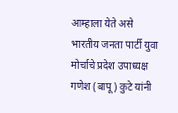आम्हाला येते असे भारतीय जनता पार्टी युवा मोर्चाचे प्रदेश उपाध्यक्ष गणेश (बापू) कुटे यांनी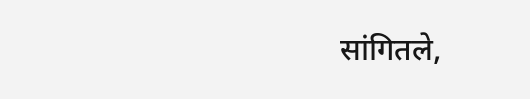सांगितले,